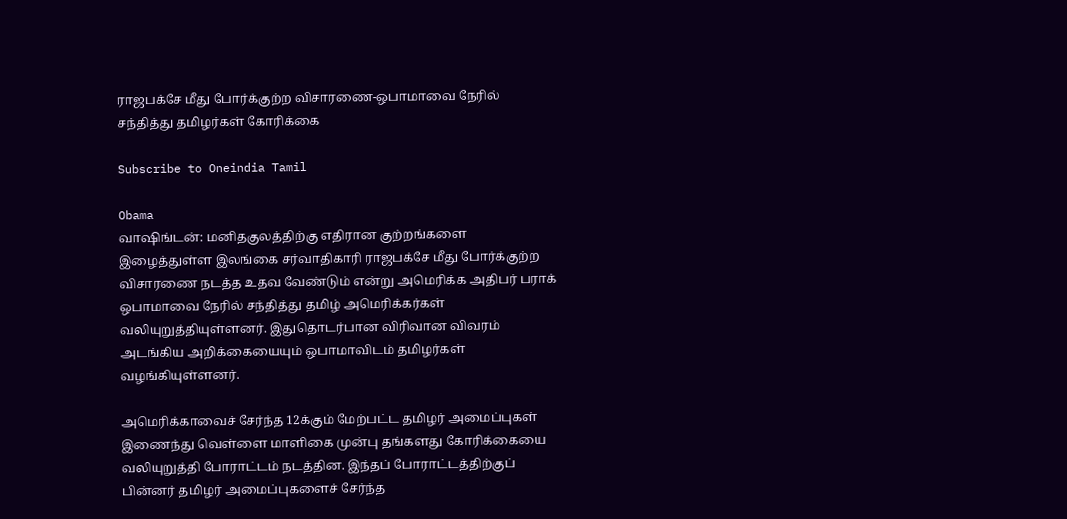ராஜபக்சே மீது போர்க்குற்ற விசாரணை-ஒபாமாவை நேரில் சந்தித்து தமிழர்கள் கோரிக்கை

Subscribe to Oneindia Tamil

Obama
வாஷிங்டன்: மனிதகுலத்திற்கு எதிரான குற்றங்களை இழைத்துள்ள இலங்கை சர்வாதிகாரி ராஜபக்சே மீது போர்க்குற்ற விசாரணை நடத்த உதவ வேண்டும் என்று அமெரிக்க அதிபர் பராக் ஒபாமாவை நேரில் சந்தித்து தமிழ் அமெரிக்கர்கள் வலியுறுத்தியுள்ளனர். இதுதொடர்பான விரிவான விவரம் அடங்கிய அறிக்கையையும் ஒபாமாவிடம் தமிழர்கள் வழங்கியுள்ளனர்.

அமெரிக்காவைச் சேர்ந்த 12க்கும் மேற்பட்ட தமிழர் அமைப்புகள் இணைந்து வெள்ளை மாளிகை முன்பு தங்களது கோரிக்கையை வலியுறுத்தி போராட்டம் நடத்தின. இந்தப் போராட்டத்திற்குப் பின்னர் தமிழர் அமைப்புகளைச் சேர்ந்த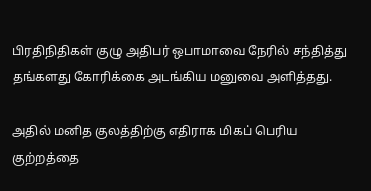பிரதிநிதிகள் குழு அதிபர் ஒபாமாவை நேரில் சந்தித்து தங்களது கோரிக்கை அடங்கிய மனுவை அளித்தது.

அதில் மனித குலத்திற்கு எதிராக மிகப் பெரிய குற்றத்தை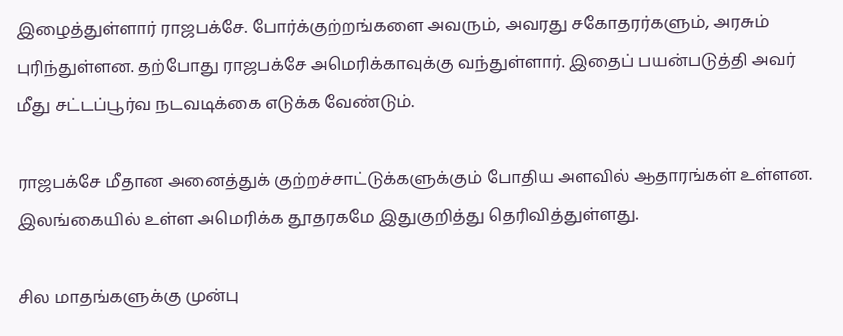இழைத்துள்ளார் ராஜபக்சே. போர்க்குற்றங்களை அவரும், அவரது சகோதரர்களும், அரசும் புரிந்துள்ளன. தற்போது ராஜபக்சே அமெரிக்காவுக்கு வந்துள்ளார். இதைப் பயன்படுத்தி அவர் மீது சட்டப்பூர்வ நடவடிக்கை எடுக்க வேண்டும்.

ராஜபக்சே மீதான அனைத்துக் குற்றச்சாட்டுக்களுக்கும் போதிய அளவில் ஆதாரங்கள் உள்ளன. இலங்கையில் உள்ள அமெரிக்க தூதரகமே இதுகுறித்து தெரிவித்துள்ளது.

சில மாதங்களுக்கு முன்பு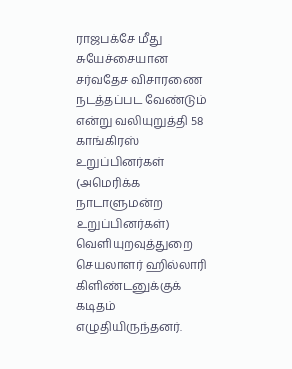ராஜபக்சே மீது சுயேச்சையான சர்வதேச விசாரணை நடத்தப்பட வேண்டும் என்று வலியுறுத்தி 58 காங்கிரஸ் உறுப்பினர்கள் (அமெரிக்க நாடாளுமன்ற உறுப்பினர்கள்) வெளியுறவுத்துறை செயலாளர் ஹில்லாரி கிளிண்டனுக்குக் கடிதம் எழுதியிருந்தனர்.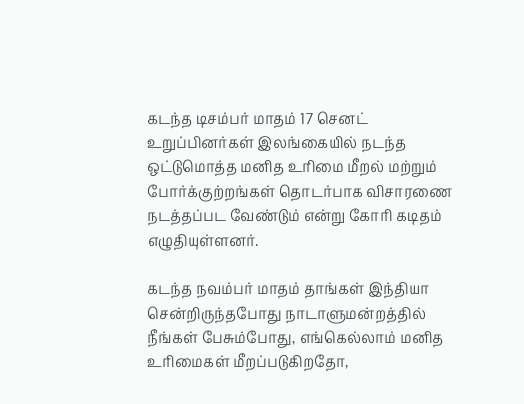கடந்த டிசம்பர் மாதம் 17 செனட் உறுப்பினர்கள் இலங்கையில் நடந்த ஒட்டுமொத்த மனித உரிமை மீறல் மற்றும் போர்க்குற்றங்கள் தொடர்பாக விசாரணை நடத்தப்பட வேண்டும் என்று கோரி கடிதம் எழுதியுள்ளனர்.

கடந்த நவம்பர் மாதம் தாங்கள் இந்தியா சென்றிருந்தபோது நாடாளுமன்றத்தில் நீங்கள் பேசும்போது, எங்கெல்லாம் மனித உரிமைகள் மீறப்படுகிறதோ,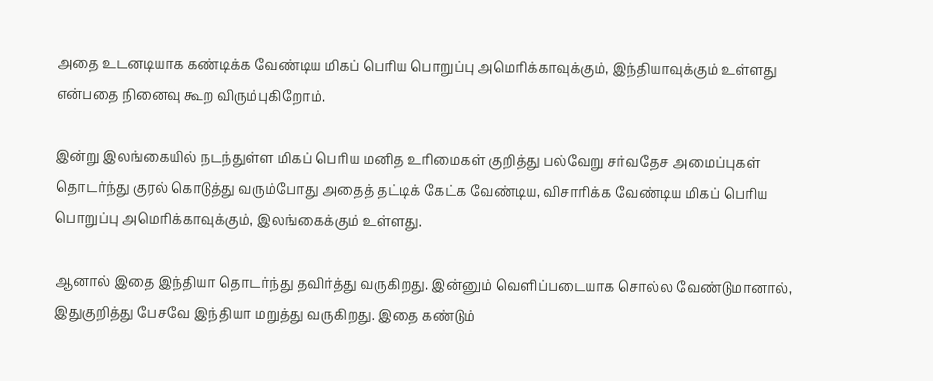அதை உடனடியாக கண்டிக்க வேண்டிய மிகப் பெரிய பொறுப்பு அமெரிக்காவுக்கும், இந்தியாவுக்கும் உள்ளது என்பதை நினைவு கூற விரும்புகிறோம்.

இன்று இலங்கையில் நடந்துள்ள மிகப் பெரிய மனித உரிமைகள் குறித்து பல்வேறு சர்வதேச அமைப்புகள் தொடர்ந்து குரல் கொடுத்து வரும்போது அதைத் தட்டிக் கேட்க வேண்டிய, விசாரிக்க வேண்டிய மிகப் பெரிய பொறுப்பு அமெரிக்காவுக்கும், இலங்கைக்கும் உள்ளது.

ஆனால் இதை இந்தியா தொடர்ந்து தவிர்த்து வருகிறது. இன்னும் வெளிப்படையாக சொல்ல வேண்டுமானால், இதுகுறித்து பேசவே இந்தியா மறுத்து வருகிறது. இதை கண்டும்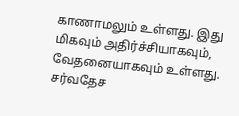காணாமலும் உள்ளது. இது மிகவும் அதிர்ச்சியாகவும், வேதனையாகவும் உள்ளது. சர்வதேச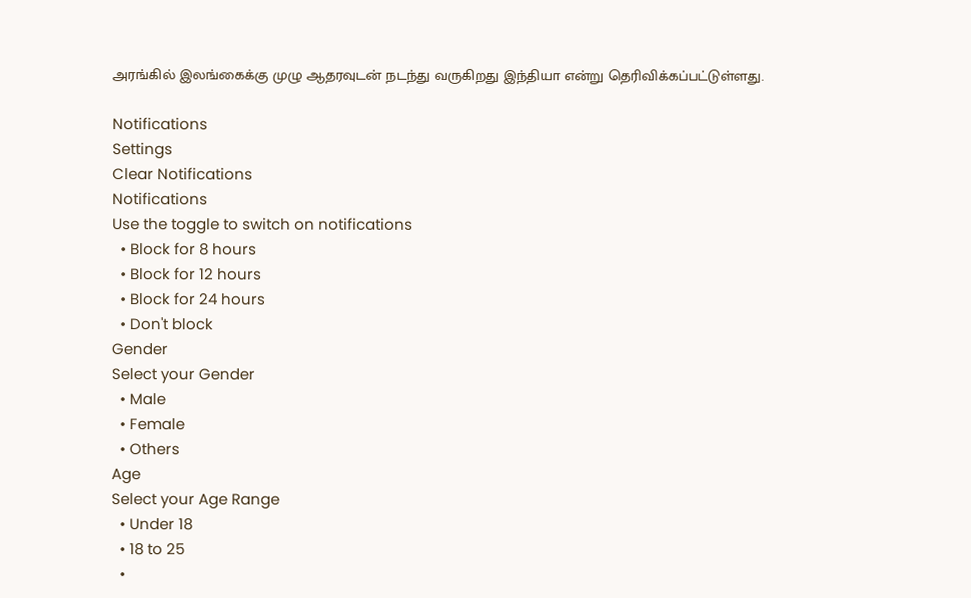அரங்கில் இலங்கைக்கு முழு ஆதரவுடன் நடந்து வருகிறது இந்தியா என்று தெரிவிக்கப்பட்டுள்ளது.

Notifications
Settings
Clear Notifications
Notifications
Use the toggle to switch on notifications
  • Block for 8 hours
  • Block for 12 hours
  • Block for 24 hours
  • Don't block
Gender
Select your Gender
  • Male
  • Female
  • Others
Age
Select your Age Range
  • Under 18
  • 18 to 25
  •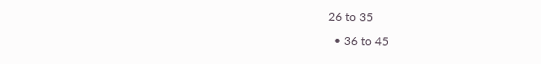26 to 35
  • 36 to 45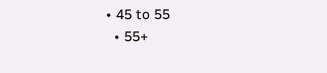• 45 to 55
  • 55+